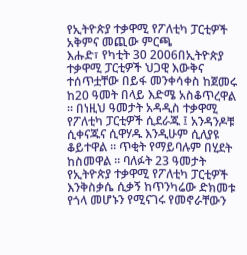የኢትዮጵያ ተቃዋሚ የፖለቲካ ፓርቲዎች አቅምና መጪው ምርጫ
እሑድ፣ የካቲት 30 2006በኢትዮጵያ ተቃዋሚ ፓርቲዎች ህጋዊ እውቅና ተሰጥቷቸው በይፋ መንቀሳቀስ ከጀመሩ ከ20 ዓመት በላይ እድሜ አስቆጥረዋል ። በነዚህ ዓመታት አዳዲስ ተቃዋሚ የፖለቲካ ፓርቲዎች ሲደራጁ ፤ አንዳንዶቹ ሲቀናጁና ሲዋሃዱ እንዲሁም ሲለያዩ ቆይተዋል ። ጥቂት የማይባሉም በሂደት ከስመዋል ። ባለፉት 23 ዓመታት የኢትዮጵያ ተቃዋሚ የፖለቲካ ፓርቲዎች እንቅስቃሴ ሲቃኝ ከጥንካሬው ድክመቱ የጎላ መሆኑን የሚናገሩ የመኖራቸውን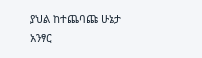ያህል ከተጨባጩ ሁኔታ አንፃር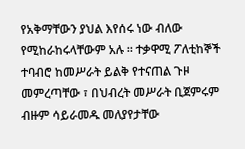የአቅማቸውን ያህል እየሰሩ ነው ብለው የሚከራከሩላቸውም አሉ ። ተቃዋሚ ፖለቲከኞች ተባብሮ ከመሥራት ይልቅ የተናጠል ጉዞ መምረጣቸው ፣ በህብረት መሥራት ቢጀምሩም ብዙም ሳይራመዱ መለያየታቸው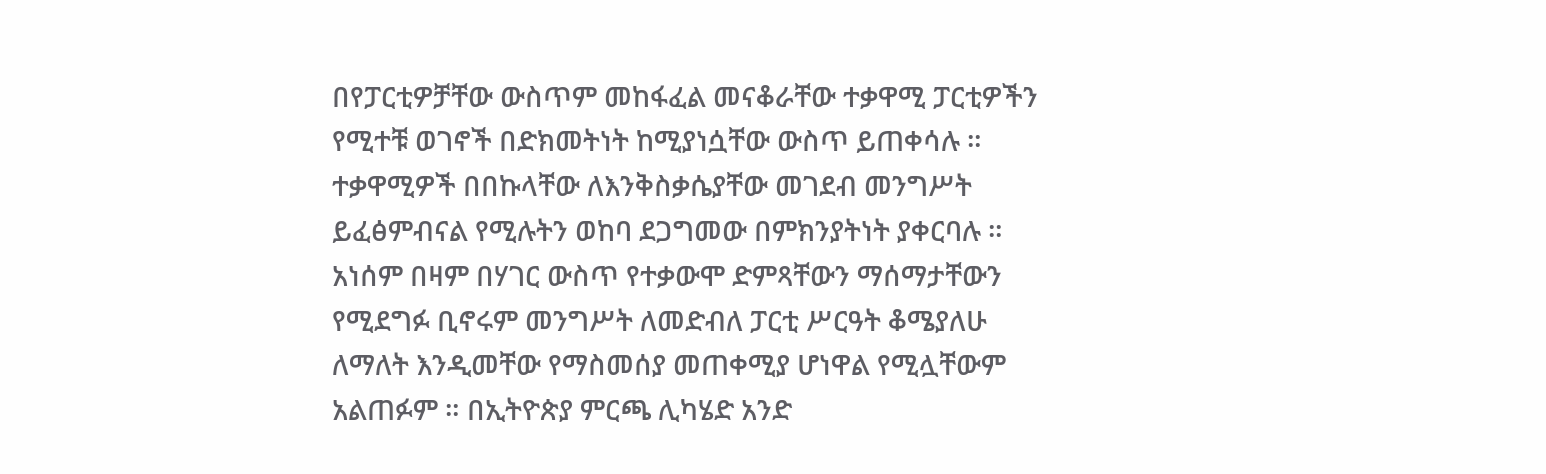በየፓርቲዎቻቸው ውስጥም መከፋፈል መናቆራቸው ተቃዋሚ ፓርቲዎችን የሚተቹ ወገኖች በድክመትነት ከሚያነሷቸው ውስጥ ይጠቀሳሉ ። ተቃዋሚዎች በበኩላቸው ለእንቅስቃሴያቸው መገደብ መንግሥት ይፈፅምብናል የሚሉትን ወከባ ደጋግመው በምክንያትነት ያቀርባሉ ። አነሰም በዛም በሃገር ውስጥ የተቃውሞ ድምጻቸውን ማሰማታቸውን የሚደግፉ ቢኖሩም መንግሥት ለመድብለ ፓርቲ ሥርዓት ቆሜያለሁ ለማለት እንዲመቸው የማስመሰያ መጠቀሚያ ሆነዋል የሚሏቸውም አልጠፉም ። በኢትዮጵያ ምርጫ ሊካሄድ አንድ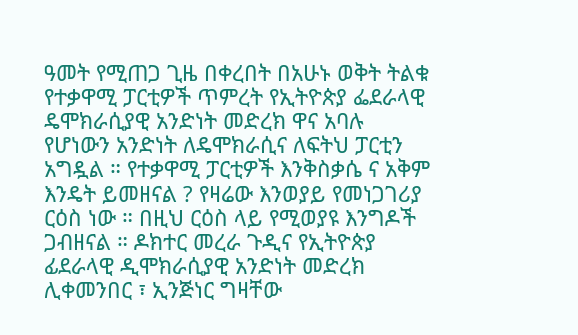ዓመት የሚጠጋ ጊዜ በቀረበት በአሁኑ ወቅት ትልቁ የተቃዋሚ ፓርቲዎች ጥምረት የኢትዮጵያ ፌደራላዊ ዴሞክራሲያዊ አንድነት መድረክ ዋና አባሉ የሆነውን አንድነት ለዴሞክራሲና ለፍትህ ፓርቲን አግዷል ። የተቃዋሚ ፓርቲዎች እንቅስቃሴ ና አቅም እንዴት ይመዘናል ? የዛሬው እንወያይ የመነጋገሪያ ርዕስ ነው ። በዚህ ርዕስ ላይ የሚወያዩ እንግዶች ጋብዘናል ። ዶክተር መረራ ጉዲና የኢትዮጵያ ፊደራላዊ ዲሞክራሲያዊ አንድነት መድረክ ሊቀመንበር ፣ ኢንጅነር ግዛቸው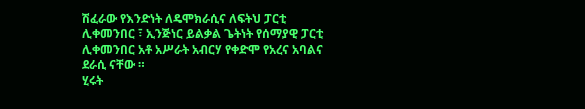ሽፈራው የእንድነት ለዴሞክራሲና ለፍትህ ፓርቲ ሊቀመንበር ፣ ኢንጅነር ይልቃል ጌትነት የሰማያዊ ፓርቲ ሊቀመንበር አቶ አሥራት አብርሃ የቀድሞ የአረና አባልና ደራሲ ናቸው ።
ሂሩት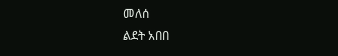መለሰ
ልደት አበበ